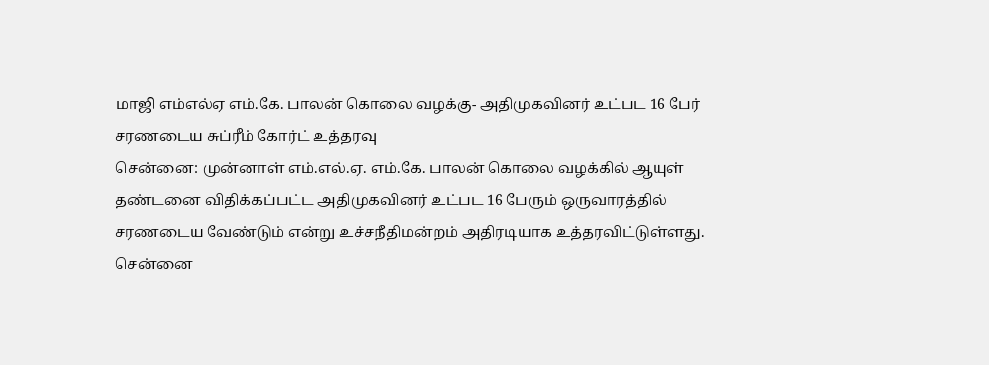மாஜி எம்எல்ஏ எம்.கே. பாலன் கொலை வழக்கு- அதிமுகவினர் உட்பட 16 பேர் சரணடைய சுப்ரீம் கோர்ட் உத்தரவு
சென்னை: முன்னாள் எம்.எல்.ஏ. எம்.கே. பாலன் கொலை வழக்கில் ஆயுள் தண்டனை விதிக்கப்பட்ட அதிமுகவினர் உட்பட 16 பேரும் ஒருவாரத்தில் சரணடைய வேண்டும் என்று உச்சநீதிமன்றம் அதிரடியாக உத்தரவிட்டுள்ளது.
சென்னை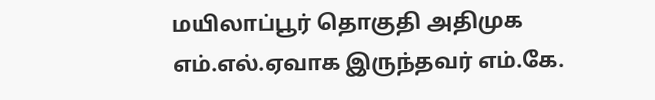மயிலாப்பூர் தொகுதி அதிமுக எம்.எல்.ஏவாக இருந்தவர் எம்.கே.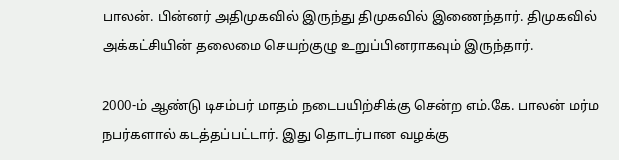பாலன். பின்னர் அதிமுகவில் இருந்து திமுகவில் இணைந்தார். திமுகவில் அக்கட்சியின் தலைமை செயற்குழு உறுப்பினராகவும் இருந்தார்.

2000-ம் ஆண்டு டிசம்பர் மாதம் நடைபயிற்சிக்கு சென்ற எம்.கே. பாலன் மர்ம நபர்களால் கடத்தப்பட்டார். இது தொடர்பான வழக்கு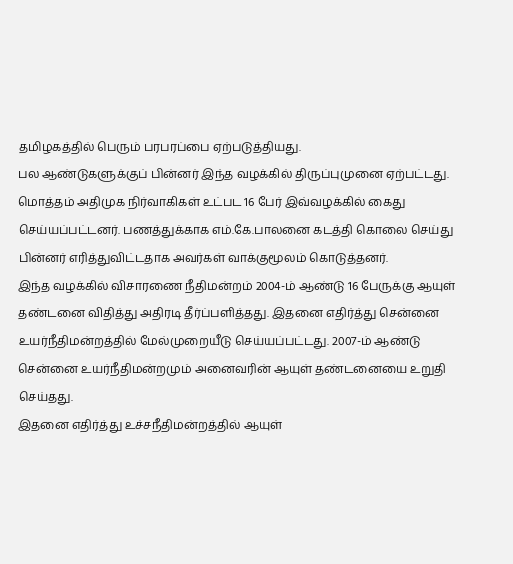தமிழகத்தில் பெரும் பரபரப்பை ஏற்படுத்தியது.
பல ஆண்டுகளுக்குப் பின்னர் இந்த வழக்கில் திருப்புமுனை ஏற்பட்டது. மொத்தம் அதிமுக நிர்வாகிகள் உட்பட 16 பேர் இவ்வழக்கில் கைது செய்யப்பட்டனர். பணத்துக்காக எம்.கே.பாலனை கடத்தி கொலை செய்து பின்னர் எரித்துவிட்டதாக அவர்கள் வாக்குமூலம் கொடுத்தனர்.
இந்த வழக்கில் விசாரணை நீதிமன்றம் 2004-ம் ஆண்டு 16 பேருக்கு ஆயுள் தண்டனை விதித்து அதிரடி தீர்ப்பளித்தது. இதனை எதிர்த்து சென்னை உயர்நீதிமன்றத்தில் மேல்முறையீடு செய்யப்பட்டது. 2007-ம் ஆண்டு சென்னை உயர்நீதிமன்றமும் அனைவரின் ஆயுள் தண்டனையை உறுதி செய்தது.
இதனை எதிர்த்து உச்சநீதிமன்றத்தில் ஆயுள்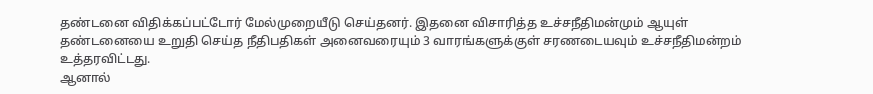தண்டனை விதிக்கப்பட்டோர் மேல்முறையீடு செய்தனர். இதனை விசாரித்த உச்சநீதிமன்மும் ஆயுள் தண்டனையை உறுதி செய்த நீதிபதிகள் அனைவரையும் 3 வாரங்களுக்குள் சரணடையவும் உச்சநீதிமன்றம் உத்தரவிட்டது.
ஆனால்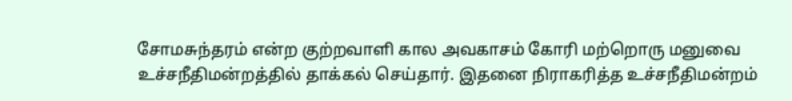சோமசுந்தரம் என்ற குற்றவாளி கால அவகாசம் கோரி மற்றொரு மனுவை உச்சநீதிமன்றத்தில் தாக்கல் செய்தார். இதனை நிராகரித்த உச்சநீதிமன்றம்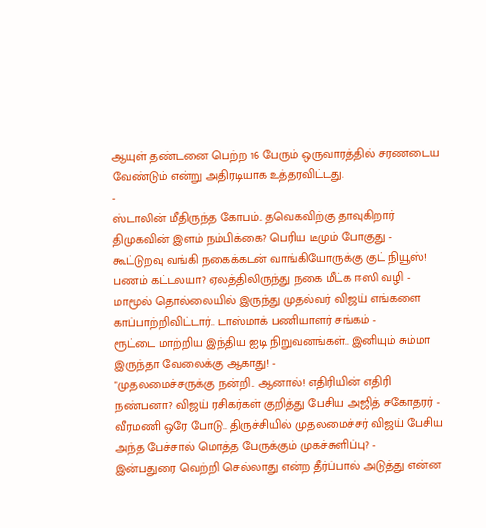ஆயுள் தண்டனை பெற்ற 16 பேரும் ஒருவாரத்தில் சரணடைய வேண்டும் என்று அதிரடியாக உத்தரவிட்டது.
-
ஸ்டாலின் மீதிருந்த கோபம்.. தவெகவிற்கு தாவுகிறார் திமுகவின் இளம் நம்பிக்கை? பெரிய டீமும் போகுது -
கூட்டுறவு வங்கி நகைக்கடன் வாங்கியோருக்கு குட் நியூஸ்! பணம் கட்டலயா? ஏலத்திலிருந்து நகை மீட்க ஈஸி வழி -
மாமூல் தொல்லையில் இருந்து முதல்வர் விஜய் எங்களை காப்பாற்றிவிட்டார்.. டாஸ்மாக் பணியாளர் சங்கம் -
ரூட்டை மாற்றிய இந்திய ஐடி நிறுவனங்கள்.. இனியும் சும்மா இருந்தா வேலைக்கு ஆகாது! -
"முதலமைச்சருக்கு நன்றி.. ஆனால்! எதிரியின் எதிரி நண்பனா? விஜய் ரசிகர்கள் குறித்து பேசிய அஜித் சகோதரர் -
வீரமணி ஒரே போடு.. திருச்சியில் முதலமைச்சர் விஜய் பேசிய அந்த பேச்சால் மொத்த பேருக்கும் முகச்சுளிப்பு? -
இன்பதுரை வெற்றி செல்லாது என்ற தீர்ப்பால் அடுத்து என்ன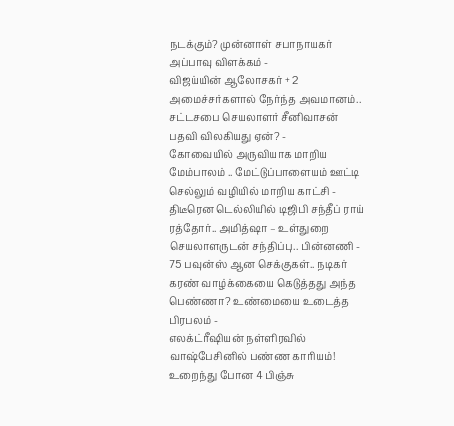நடக்கும்? முன்னாள் சபாநாயகர் அப்பாவு விளக்கம் -
விஜய்யின் ஆலோசகர் + 2 அமைச்சர்களால் நேர்ந்த அவமானம்.. சட்டசபை செயலாளர் சீனிவாசன் பதவி விலகியது ஏன்? -
கோவையில் அருவியாக மாறிய மேம்பாலம் .. மேட்டுப்பாளையம் ஊட்டி செல்லும் வழியில் மாறிய காட்சி -
திடீரென டெல்லியில் டிஜிபி சந்தீப் ராய் ரத்தோர்.. அமித்ஷா – உள்துறை செயலாளருடன் சந்திப்பு.. பின்னணி -
75 பவுன்ஸ் ஆன செக்குகள்.. நடிகர் கரண் வாழ்க்கையை கெடுத்தது அந்த பெண்ணா? உண்மையை உடைத்த பிரபலம் -
எலக்ட்ரீஷியன் நள்ளிரவில் வாஷ்பேசினில் பண்ண காரியம்! உறைந்து போன 4 பிஞ்சு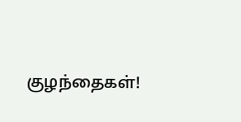குழந்தைகள்!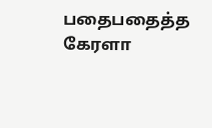பதைபதைத்த கேரளா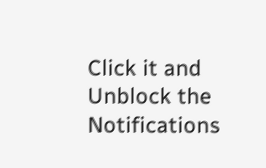Click it and Unblock the Notifications